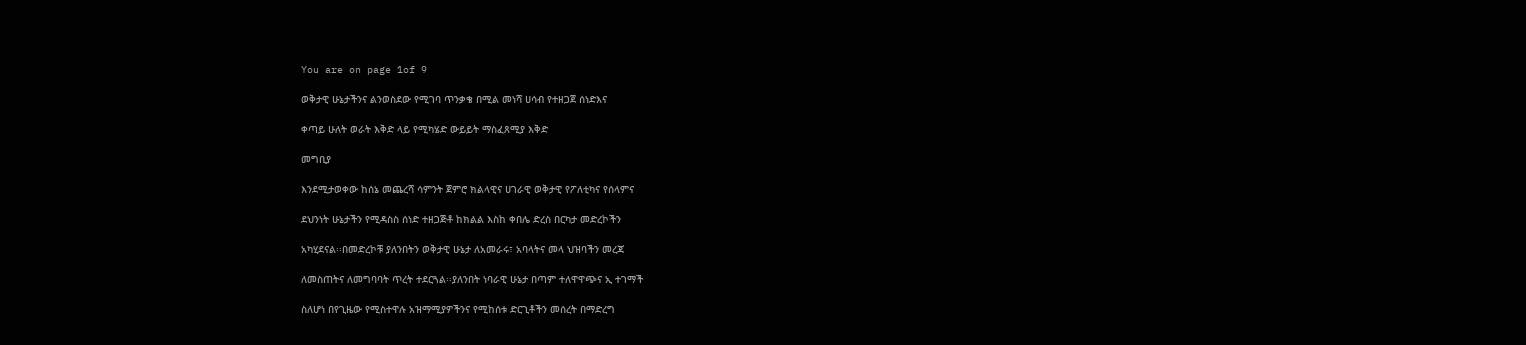You are on page 1of 9

ወቅታዊ ሁኔታችንና ልንወስደው የሚገባ ጥንቃቄ በሚል መነሻ ሀሳብ የተዘጋጀ ሰነድእና

ቀጣይ ሁለት ወራት እቅድ ላይ የሚካሄድ ውይይት ማስፈጸሚያ እቅድ

መግቢያ

እንደሚታወቀው ከሰኔ መጨረሻ ሳምንት ጀምሮ ክልላዊና ሀገራዊ ወቅታዊ የፖለቲካና የሰላምና

ደህንነት ሁኔታችን የሚዳስስ ሰነድ ተዘጋጅቶ ከክልል እስከ ቀበሌ ድረስ በርካታ መድረኮችን

አካሂደናል፡፡በመድረኮቹ ያለንበትን ወቅታዊ ሁኔታ ለአመራሩ፣ አባላትና መላ ህዝባችን መረጃ

ለመስጠትና ለመግባባት ጥረት ተደርጓል፡፡ያለንበት ነባራዊ ሁኔታ በጣም ተለዋዋጭና ኢ ተገማች

ስለሆነ በየጊዜው የሚስተዋሉ አዝማሚያዎችንና የሚከሰቱ ድርጊቶችን መሰረት በማድረግ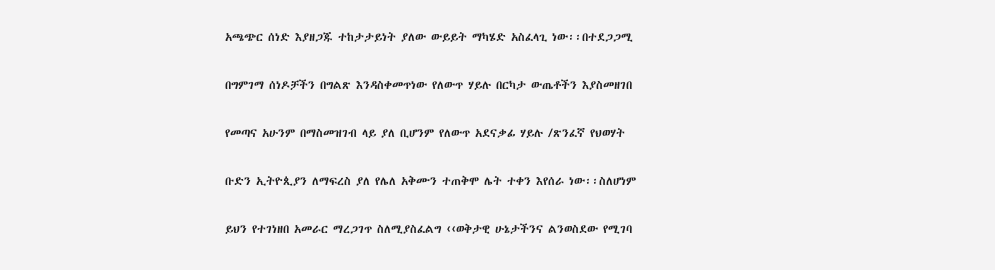አጫጭር ሰነድ እያዘጋጁ ተከታታይነት ያለው ውይይት ማካሄድ አስፈላጊ ነው፡፡በተደጋጋሚ

በግምገማ ሰነዶቻችን በግልጽ እንዳስቀመጥነው የለውጥ ሃይሉ በርካታ ውጤቶችን እያስመዘገበ

የመጣና አሁንም በማስመዝገብ ላይ ያለ ቢሆንም የለውጥ አደናቃፊ ሃይሉ /ጽንፈኛ የህወሃት

ቡድን ኢትዮጲያን ለማፍረስ ያለ የሌለ አቅሙን ተጠቅሞ ሌት ተቀን እየሰራ ነው፡፡ስለሆነም

ይህን የተገነዘበ አመራር ማረጋገጥ ስለሚያስፈልግ ‹‹ወቅታዊ ሁኔታችንና ልንወስደው የሚገባ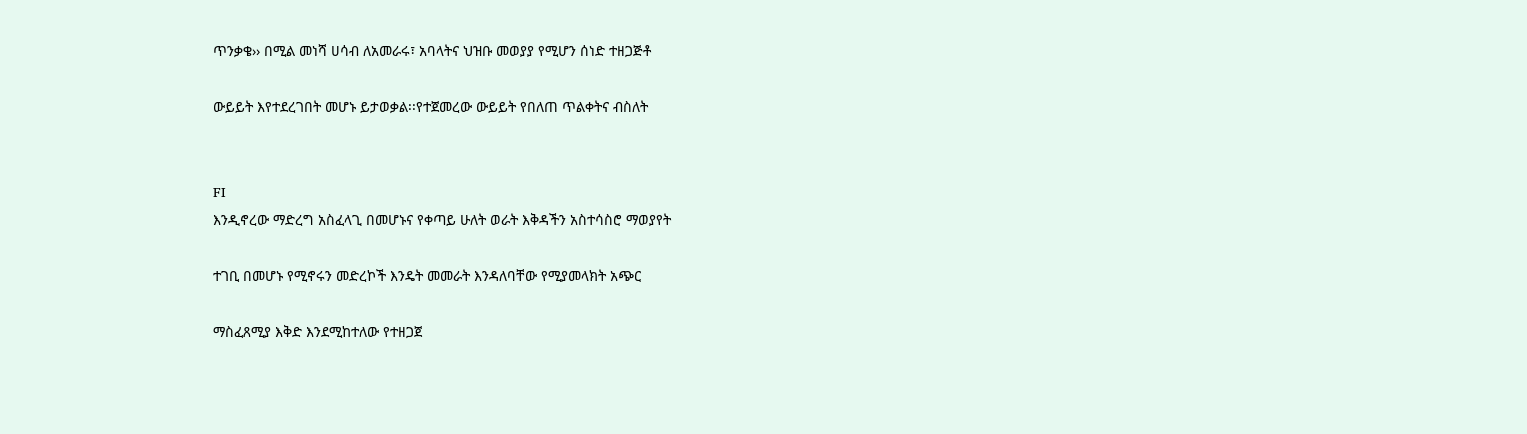ጥንቃቄ›› በሚል መነሻ ሀሳብ ለአመራሩ፣ አባላትና ህዝቡ መወያያ የሚሆን ሰነድ ተዘጋጅቶ

ውይይት እየተደረገበት መሆኑ ይታወቃል፡፡የተጀመረው ውይይት የበለጠ ጥልቀትና ብስለት


FI
እንዲኖረው ማድረግ አስፈላጊ በመሆኑና የቀጣይ ሁለት ወራት እቅዳችን አስተሳስሮ ማወያየት

ተገቢ በመሆኑ የሚኖሩን መድረኮች እንዴት መመራት እንዳለባቸው የሚያመላክት አጭር

ማስፈጸሚያ እቅድ እንደሚከተለው የተዘጋጀ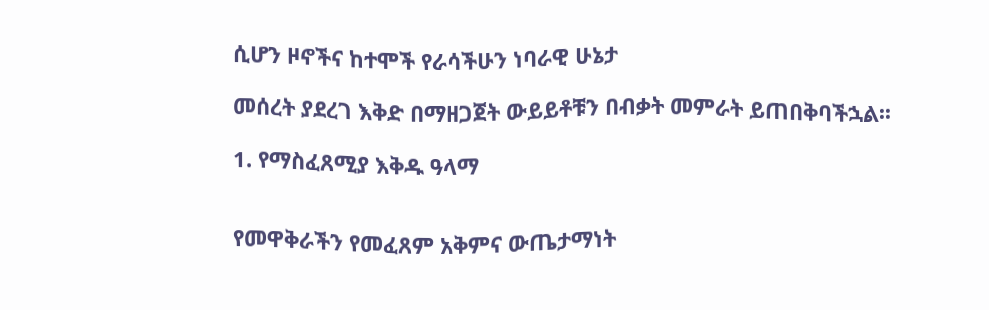ሲሆን ዞኖችና ከተሞች የራሳችሁን ነባራዊ ሁኔታ

መሰረት ያደረገ እቅድ በማዘጋጀት ውይይቶቹን በብቃት መምራት ይጠበቅባችኋል፡፡

1. የማስፈጸሚያ እቅዱ ዓላማ


የመዋቅራችን የመፈጸም አቅምና ውጤታማነት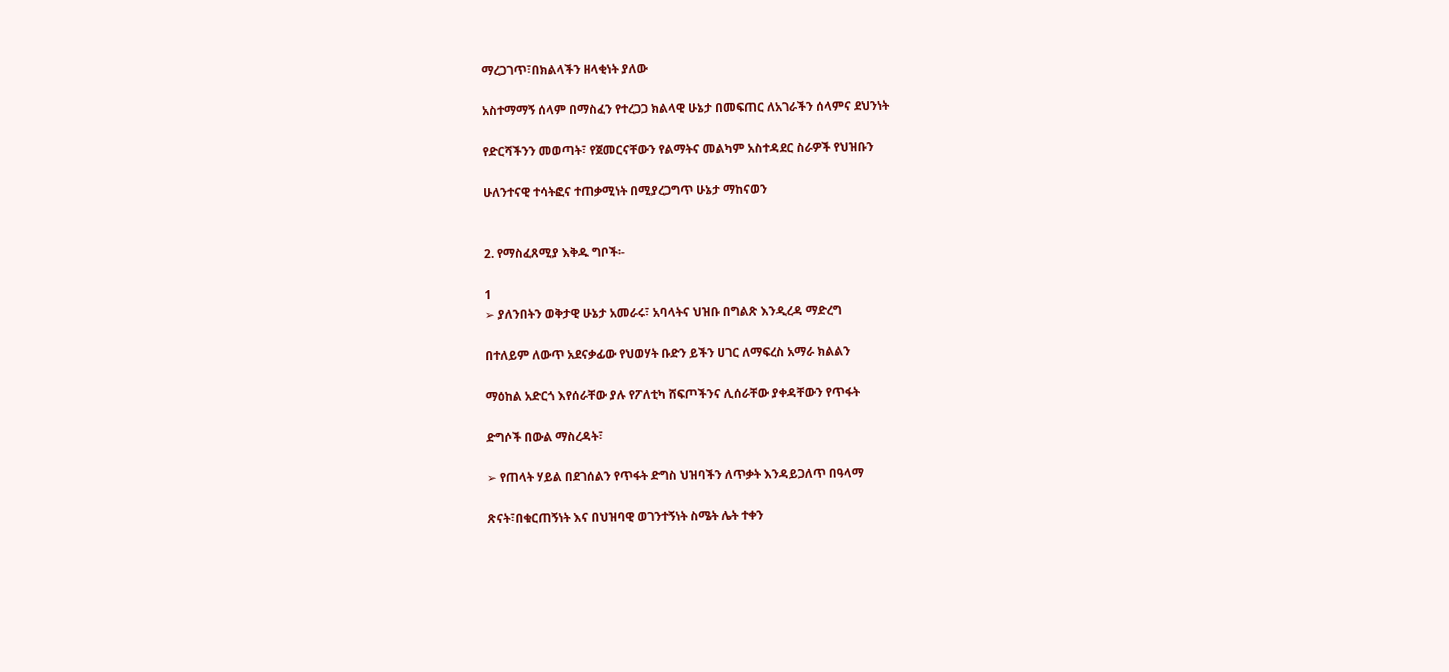ማረጋገጥ፣በክልላችን ዘላቂነት ያለው

አስተማማኝ ሰላም በማስፈን የተረጋጋ ክልላዊ ሁኔታ በመፍጠር ለአገራችን ሰላምና ደህንነት

የድርሻችንን መወጣት፣ የጀመርናቸውን የልማትና መልካም አስተዳደር ስራዎች የህዝቡን

ሁለንተናዊ ተሳትፎና ተጠቃሚነት በሚያረጋግጥ ሁኔታ ማከናወን


2. የማስፈጸሚያ እቅዱ ግቦች፡-

1
➢ ያለንበትን ወቅታዊ ሁኔታ አመራሩ፣ አባላትና ህዝቡ በግልጽ እንዲረዳ ማድረግ

በተለይም ለውጥ አደናቃፊው የህወሃት ቡድን ይችን ሀገር ለማፍረስ አማራ ክልልን

ማዕከል አድርጎ እየሰራቸው ያሉ የፖለቲካ ሸፍጦችንና ሊሰራቸው ያቀዳቸውን የጥፋት

ድግሶች በውል ማስረዳት፣

➢ የጠላት ሃይል በደገሰልን የጥፋት ድግስ ህዝባችን ለጥቃት እንዳይጋለጥ በዓላማ

ጽናት፣በቁርጠኝነት እና በህዝባዊ ወገንተኝነት ስሜት ሌት ተቀን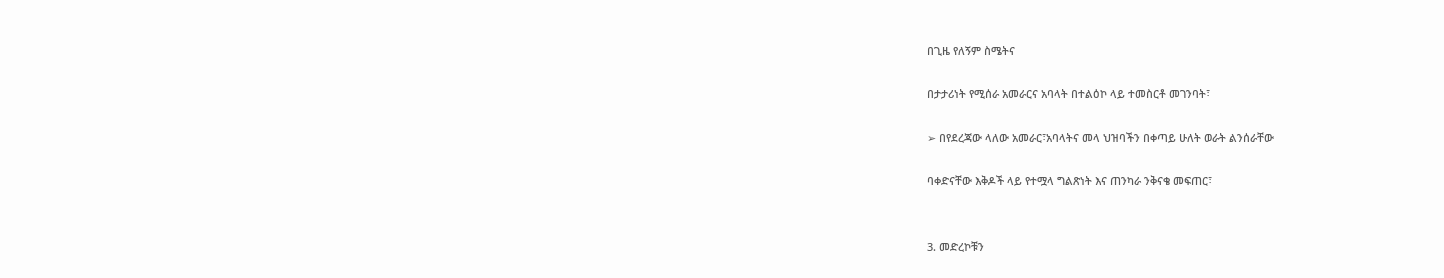በጊዜ የለኝም ስሜትና

በታታሪነት የሚሰራ አመራርና አባላት በተልዕኮ ላይ ተመስርቶ መገንባት፣

➢ በየደረጃው ላለው አመራር፣አባላትና መላ ህዝባችን በቀጣይ ሁለት ወራት ልንሰራቸው

ባቀድናቸው እቅዶች ላይ የተሟላ ግልጽነት እና ጠንካራ ንቅናቄ መፍጠር፣


3. መድረኮቹን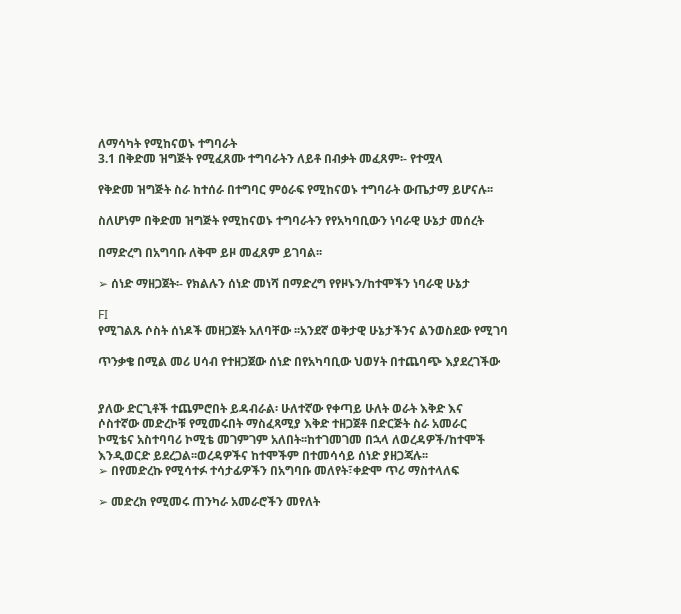ለማሳካት የሚከናወኑ ተግባራት
3.1 በቅድመ ዝግጅት የሚፈጸሙ ተግባራትን ለይቶ በብቃት መፈጸም፡- የተሟላ

የቅድመ ዝግጅት ስራ ከተሰራ በተግባር ምዕራፍ የሚከናወኑ ተግባራት ውጤታማ ይሆናሉ፡፡

ስለሆነም በቅድመ ዝግጅት የሚከናወኑ ተግባራትን የየአካባቢውን ነባራዊ ሁኔታ መሰረት

በማድረግ በአግባቡ ለቅሞ ይዞ መፈጸም ይገባል፡፡

➢ ሰነድ ማዘጋጀት፡- የክልሉን ሰነድ መነሻ በማድረግ የየዞኑን/ከተሞችን ነባራዊ ሁኔታ

FI
የሚገልጹ ሶስት ሰነዶች መዘጋጀት አለባቸው ፡፡አንደኛ ወቅታዊ ሁኔታችንና ልንወስደው የሚገባ

ጥንቃቄ በሚል መሪ ሀሳብ የተዘጋጀው ሰነድ በየአካባቢው ህወሃት በተጨባጭ እያደረገችው


ያለው ድርጊቶች ተጨምሮበት ይዳብራል፡ ሁለተኛው የቀጣይ ሁለት ወራት እቅድ እና
ሶስተኛው መድረኮቹ የሚመሩበት ማስፈጻሚያ እቅድ ተዘጋጀቶ በድርጅት ስራ አመራር
ኮሚቴና አስተባባሪ ኮሚቴ መገምገም አለበት፡፡ከተገመገመ በኋላ ለወረዳዎች/ከተሞች
እንዲወርድ ይደረጋል፡፡ወረዳዎችና ከተሞችም በተመሳሳይ ሰነድ ያዘጋጃሉ፡፡
➢ በየመድረኩ የሚሳተፉ ተሳታፊዎችን በአግባቡ መለየት፣ቀድሞ ጥሪ ማስተላለፍ

➢ መድረክ የሚመሩ ጠንካራ አመራሮችን መየለት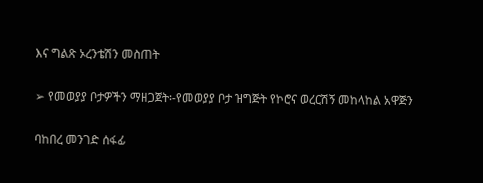እና ግልጽ ኦረንቴሽን መስጠት

➢ የመወያያ ቦታዎችን ማዘጋጀት፡-የመወያያ ቦታ ዝግጅት የኮሮና ወረርሽኝ መከላከል አዋጅን

ባከበረ መንገድ ሰፋፊ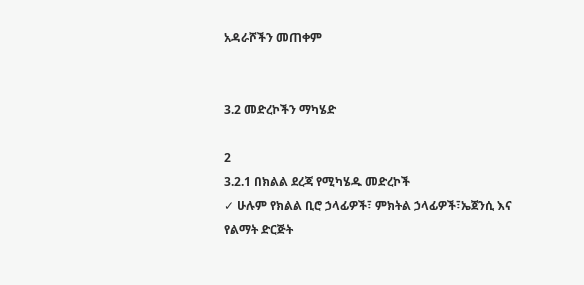አዳራሾችን መጠቀም


3.2 መድረኮችን ማካሄድ

2
3.2.1 በክልል ደረጃ የሚካሄዱ መድረኮች
✓ ሁሉም የክልል ቢሮ ኃላፊዎች፣ ምክትል ኃላፊዎች፣ኤጀንሲ እና የልማት ድርጅት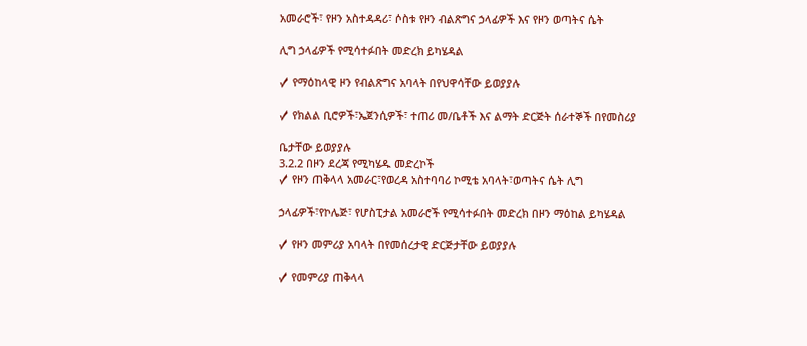አመራሮች፣ የዞን አስተዳዳሪ፣ ሶስቱ የዞን ብልጽግና ኃላፊዎች እና የዞን ወጣትና ሴት

ሊግ ኃላፊዎች የሚሳተፉበት መድረክ ይካሄዳል

✓ የማዕከላዊ ዞን የብልጽግና አባላት በየህዋሳቸው ይወያያሉ

✓ የክልል ቢሮዎች፣ኤጀንሲዎች፣ ተጠሪ መ/ቤቶች እና ልማት ድርጅት ሰራተኞች በየመስሪያ

ቤታቸው ይወያያሉ
3.2.2 በዞን ደረጃ የሚካሄዱ መድረኮች
✓ የዞን ጠቅላላ አመራር፣የወረዳ አስተባባሪ ኮሚቴ አባላት፣ወጣትና ሴት ሊግ

ኃላፊዎች፣የኮሌጅ፣ የሆስፒታል አመራሮች የሚሳተፉበት መድረክ በዞን ማዕከል ይካሄዳል

✓ የዞን መምሪያ አባላት በየመሰረታዊ ድርጅታቸው ይወያያሉ

✓ የመምሪያ ጠቅላላ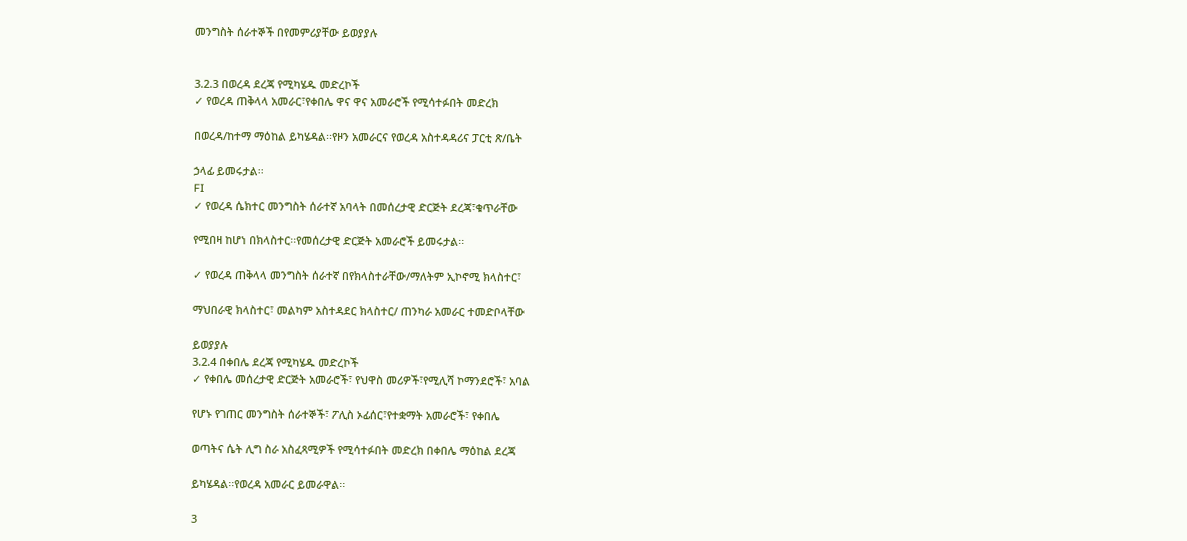መንግስት ሰራተኞች በየመምሪያቸው ይወያያሉ


3.2.3 በወረዳ ደረጃ የሚካሄዱ መድረኮች
✓ የወረዳ ጠቅላላ አመራር፣የቀበሌ ዋና ዋና አመራሮች የሚሳተፉበት መድረክ

በወረዳ/ከተማ ማዕከል ይካሄዳል፡፡የዞን አመራርና የወረዳ አስተዳዳሪና ፓርቲ ጽ/ቤት

ኃላፊ ይመሩታል፡፡
FI
✓ የወረዳ ሴክተር መንግስት ሰራተኛ አባላት በመሰረታዊ ድርጅት ደረጃ፣ቁጥራቸው

የሚበዛ ከሆነ በክላስተር፡፡የመሰረታዊ ድርጅት አመራሮች ይመሩታል፡፡

✓ የወረዳ ጠቅላላ መንግስት ሰራተኛ በየክላስተራቸው/ማለትም ኢኮኖሚ ክላስተር፣

ማህበራዊ ክላስተር፣ መልካም አስተዳደር ክላስተር/ ጠንካራ አመራር ተመድቦላቸው

ይወያያሉ
3.2.4 በቀበሌ ደረጃ የሚካሄዱ መድረኮች
✓ የቀበሌ መሰረታዊ ድርጅት አመራሮች፣ የህዋስ መሪዎች፣የሚሊሻ ኮማንደሮች፣ አባል

የሆኑ የገጠር መንግስት ሰራተኞች፣ ፖሊስ ኦፊሰር፣የተቋማት አመራሮች፣ የቀበሌ

ወጣትና ሴት ሊግ ስራ አስፈጻሚዎች የሚሳተፉበት መድረክ በቀበሌ ማዕከል ደረጃ

ይካሄዳል፡፡የወረዳ አመራር ይመራዋል፡፡

3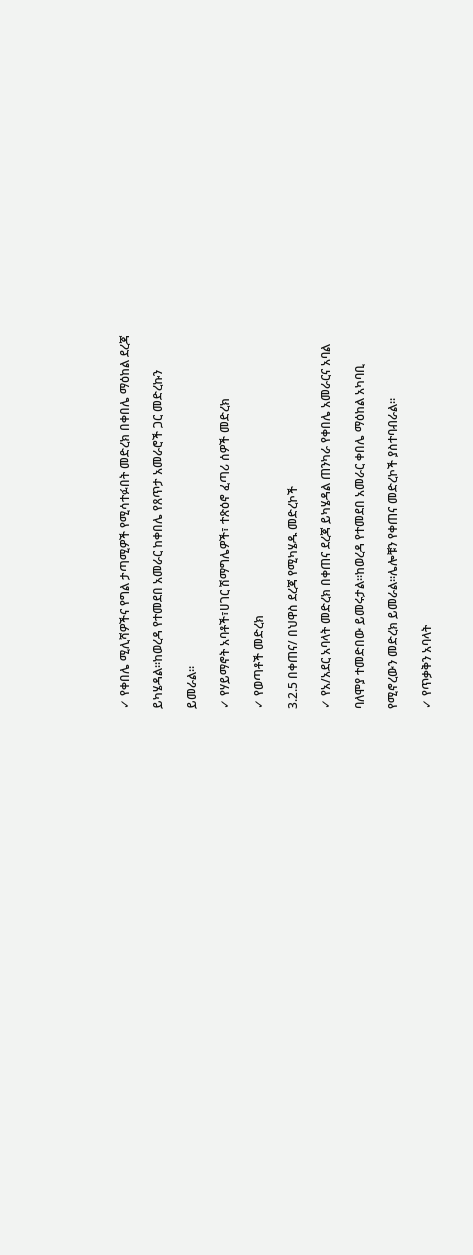✓ የቀበሌ ሚሊሻዎችና የግል ታጣሚዎች የሚሳተፉበት መድረክ በቀበሌ ማዕከል ደረጃ

ይካሄዳል፡፡ከወረዳ የተመደበ አመራር ከቀበሌ የጸጥታ አመራሮች ጋር መድረኩን

ይመራል፡፡

✓ የሃይማኖት አባቶች፣ሀገር ሽማግሌዎች፣ ተጽዕኖ ፈጣሪ ሰዎች መድረክ

✓ የወጣቶች መድረክ

3.2.5 በቀጠና/ በህዋስ ደረጃ የሚካሄዱ መድረኮች

✓ የአ/አደር አባላት መድረክ በቀጠና ደረጃ ይካሄዳል ጠንካራ የቀበሌ አመራርና አባል

ባለሞያ ተመድበው ይመሩታል፡፡ከወረዳ የተመደበ አመራር ቀበሌ ማዕከል አካባቢ

የሚኖረውን መድረክ ይመራል፡፡ሌሎቹን የቀጠና መድረኮች ያስተባብራል፡፡

✓ የጥቃቅን አባላት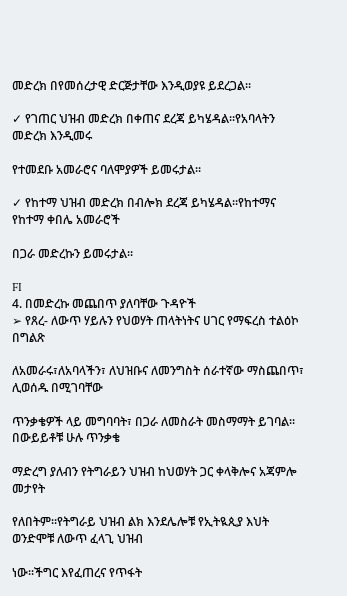መድረክ በየመሰረታዊ ድርጅታቸው እንዲወያዩ ይደረጋል፡፡

✓ የገጠር ህዝብ መድረክ በቀጠና ደረጃ ይካሄዳል፡፡የአባላትን መድረክ እንዲመሩ

የተመደቡ አመራሮና ባለሞያዎች ይመሩታል፡፡

✓ የከተማ ህዝብ መድረክ በብሎክ ደረጃ ይካሄዳል፡፡የከተማና የከተማ ቀበሌ አመራሮች

በጋራ መድረኩን ይመሩታል፡፡

FI
4. በመድረኩ መጨበጥ ያለባቸው ጉዳዮች
➢ የጸረ- ለውጥ ሃይሉን የህወሃት ጠላትነትና ሀገር የማፍረስ ተልዕኮ በግልጽ

ለአመራሩ፣ለአባላችን፣ ለህዝቡና ለመንግስት ሰራተኛው ማስጨበጥ፣ ሊወሰዱ በሚገባቸው

ጥንቃቄዎች ላይ መግባባት፣ በጋራ ለመስራት መስማማት ይገባል፡፡በውይይቶቹ ሁሉ ጥንቃቄ

ማድረግ ያለብን የትግራይን ህዝብ ከህወሃት ጋር ቀላቅሎና አጃምሎ መታየት

የለበትም፡፡የትግራይ ህዝብ ልክ እንደሌሎቹ የኢትዪጲያ እህት ወንድሞቹ ለውጥ ፈላጊ ህዝብ

ነው፡፡ችግር እየፈጠረና የጥፋት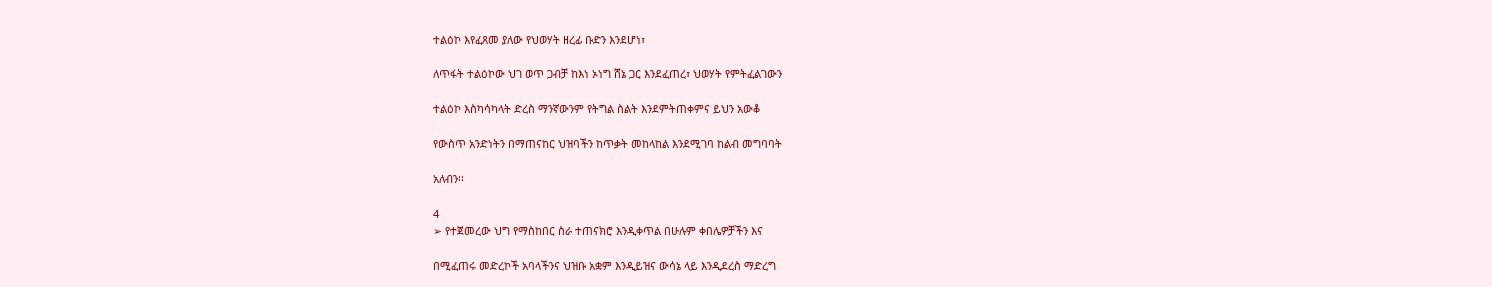ተልዕኮ እየፈጸመ ያለው የህወሃት ዘረፊ ቡድን እንደሆነ፣

ለጥፋት ተልዕኮው ህገ ወጥ ጋብቻ ከእነ ኦነግ ሸኔ ጋር እንደፈጠረ፣ ህወሃት የምትፈልገውን

ተልዕኮ እስካሳካላት ድረስ ማንኛውንም የትግል ስልት እንደምትጠቀምና ይህን አውቆ

የውስጥ አንድነትን በማጠናከር ህዝባችን ከጥቃት መከላከል እንደሚገባ ከልብ መግባባት

አለብን፡፡

4
➢ የተጀመረው ህግ የማስከበር ስራ ተጠናክሮ እንዲቀጥል በሁሉም ቀበሌዎቻችን እና

በሚፈጠሩ መድረኮች አባላችንና ህዝቡ አቋም እንዲይዝና ውሳኔ ላይ እንዲደረስ ማድረግ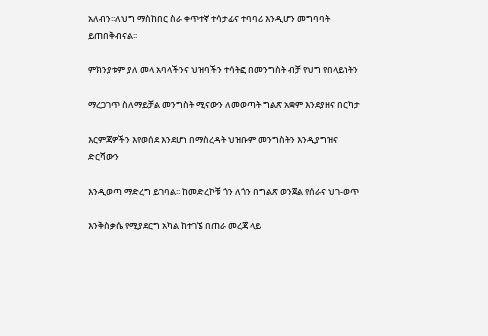አለብን፡፡ለህግ ማስከበር ስራ ቀጥተኛ ተሳታፊና ተባባሪ እንዲሆን መግባባት ይጠበቅብናል፡፡

ምክንያቱም ያለ መላ አባላችንና ህዝባችን ተሳትፎ በመንግስት ብቻ የህግ የበላይነትን

ማረጋገጥ ስለማይቻል መንግስት ሚናውን ለመወጣት ግልጽ አቋም እንደያዘና በርካታ

እርምጃዎችን እየወሰደ እንደሆነ በማስረዳት ህዝቡም መንግስትን እንዲያግዝና ድርሻውን

እንዲወጣ ማድረግ ይገባል፡፡ ከመድረኮቹ ጎን ለጎን በግልጽ ወንጀል የሰራና ህገ-ወጥ

እንቅስቃሴ የሚያደርግ አካል ከተገኜ በጠራ መረጃ ላይ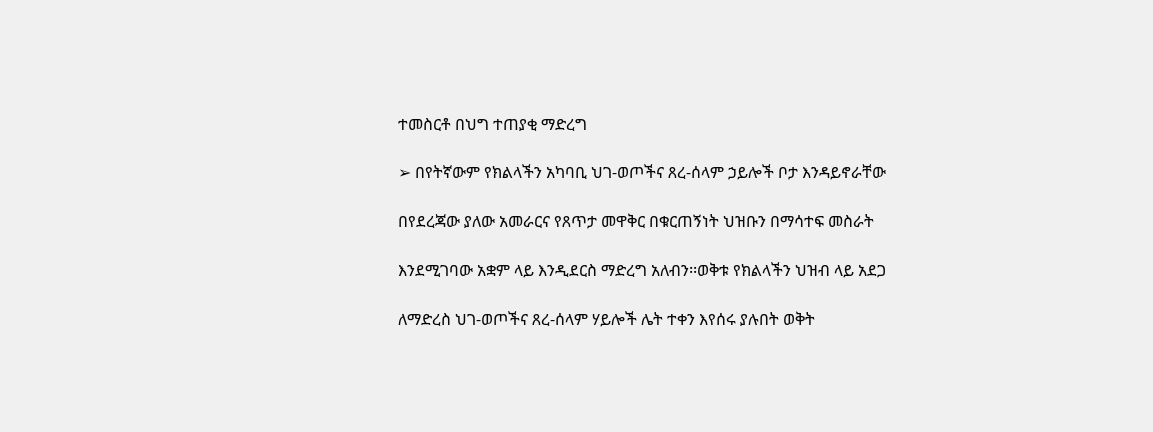ተመስርቶ በህግ ተጠያቂ ማድረግ

➢ በየትኛውም የክልላችን አካባቢ ህገ-ወጦችና ጸረ-ሰላም ኃይሎች ቦታ እንዳይኖራቸው

በየደረጃው ያለው አመራርና የጸጥታ መዋቅር በቁርጠኝነት ህዝቡን በማሳተፍ መስራት

እንደሚገባው አቋም ላይ እንዲደርስ ማድረግ አለብን፡፡ወቅቱ የክልላችን ህዝብ ላይ አደጋ

ለማድረስ ህገ-ወጦችና ጸረ-ሰላም ሃይሎች ሌት ተቀን እየሰሩ ያሉበት ወቅት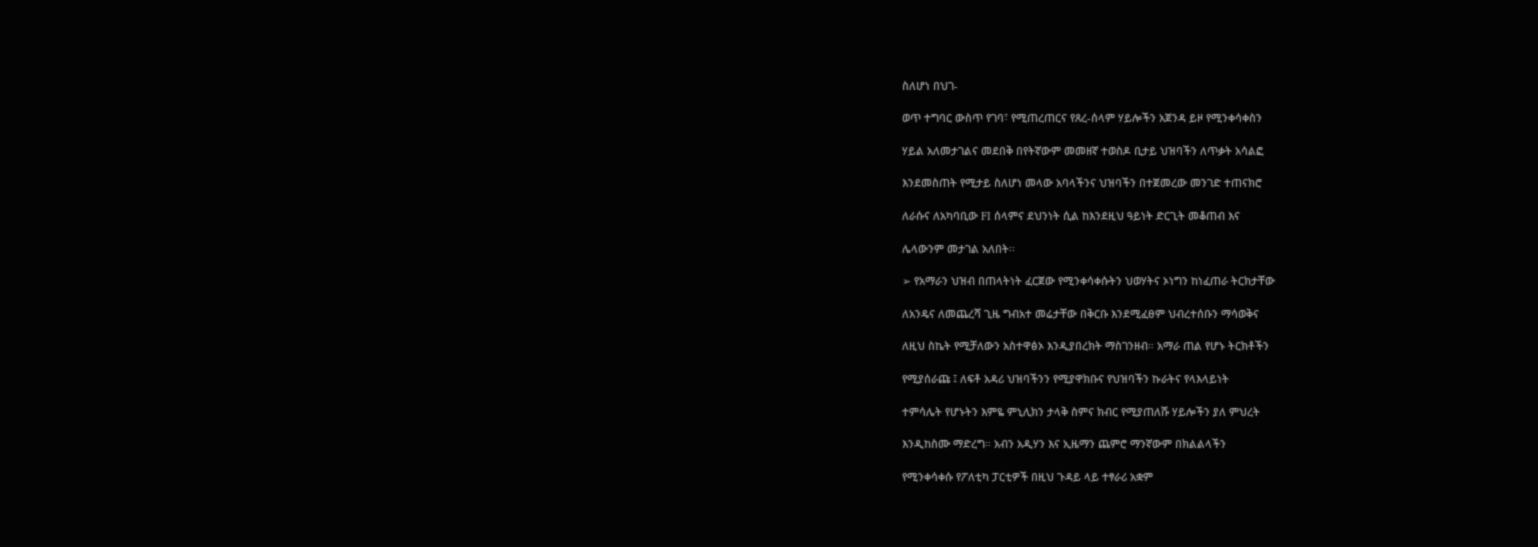ስለሆነ በህገ-

ወጥ ተግባር ውስጥ የገባ፣ የሚጠረጠርና የጸረ-ሰላም ሃይሎችን አጀንዳ ይዞ የሚንቀሳቀስን

ሃይል አለመታገልና መደበቅ በየትኛውም መመዘኛ ተወስዶ ቢታይ ህዝባችን ለጥቃት አሳልፎ

እንደመስጠት የሚታይ ስለሆነ መላው አባላችንና ህዝባችን በተጀመረው መንገድ ተጠናክሮ

ለራሱና ለአካባቢው FI ሰላምና ደህንነት ሲል ከእንደዚህ ዓይነት ድርጊት መቆጠብ እና

ሌላውንም መታገል አለበት፡፡

➢ የአማራን ህዝብ በጠላትነት ፈርጀው የሚንቀሳቀሱትን ህወሃትና ኦነግን ከነፈጠራ ትርክታቸው

ለአንዴና ለመጨረሻ ጊዜ ግብአተ መሬታቸው በቅርቡ እንደሚፈፀም ህብረተሰቡን ማሳወቅና

ለዚህ ስኬት የሚቻለውን አስተዋፅኦ እንዲያበረክት ማስገንዘብ። አማራ ጠል የሆኑ ትርክቶችን

የሚያሰራጩ ፤ ለፍቶ አዳሪ ህዝባችንን የሚያዋክቡና የህዝባችን ኩራትና የላእላይነት

ተምሳሌት የሆኑትን እምዬ ምኒሊክን ታላቅ ስምና ክብር የሚያጠለሹ ሃይሎችን ያለ ምህረት

እንዲከስሙ ማድረግ። አብን አዲሃን እና ኢዜማን ጨምሮ ማንኛውም በክልልላችን

የሚንቀሳቀሱ የፖለቲካ ፓርቲዎች በዚህ ጉዳይ ላይ ተፃራሪ አቋም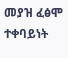መያዝ ፈፅሞ ተቀባይነት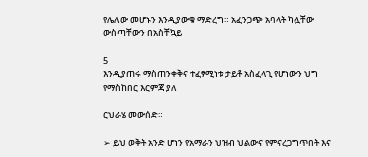የሌለው መሆኑን እንዲያውቁ ማድረግ። አፈንጋጭ አባላት ካሏቸው ውስጣቸውን በአስቸኳይ

5
እንዲያጠሩ ማስጠንቀቅና ተፈፃሚነቱ ታይቶ አስፈላጊ የሆነውን ህግ የማስከበር እርምጃ ያለ

ርህራሄ መውሰድ።

➢ ይህ ወቅት አንድ ሆነን የአማራን ህዝብ ህልውና የምናረጋግጥበት እና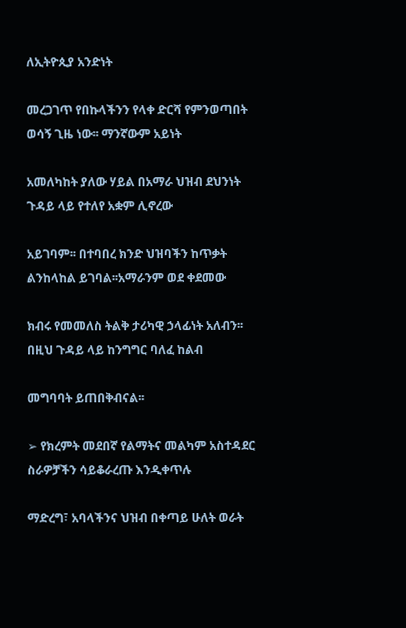ለኢትዮጲያ አንድነት

መረጋገጥ የበኩላችንን የላቀ ድርሻ የምንወጣበት ወሳኝ ጊዜ ነው፡፡ ማንኛውም አይነት

አመለካከት ያለው ሃይል በአማራ ህዝብ ደህንነት ጉዳይ ላይ የተለየ አቋም ሊኖረው

አይገባም፡፡ በተባበረ ክንድ ህዝባችን ከጥቃት ልንከላከል ይገባል፡፡አማራንም ወደ ቀደመው

ክብሩ የመመለስ ትልቅ ታሪካዊ ኃላፊነት አለብን፡፡ በዚህ ጉዳይ ላይ ከንግግር ባለፈ ከልብ

መግባባት ይጠበቅብናል፡፡

➢ የክረምት መደበኛ የልማትና መልካም አስተዳደር ስራዎቻችን ሳይቆራረጡ እንዲቀጥሉ

ማድረግ፣ አባላችንና ህዝብ በቀጣይ ሁለት ወራት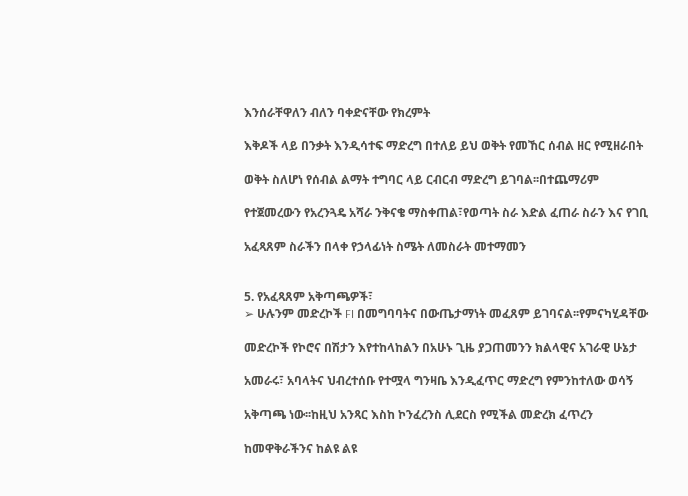እንሰራቸዋለን ብለን ባቀድናቸው የክረምት

እቅዶች ላይ በንቃት እንዲሳተፍ ማድረግ በተለይ ይህ ወቅት የመኸር ሰብል ዘር የሚዘራበት

ወቅት ስለሆነ የሰብል ልማት ተግባር ላይ ርብርብ ማድረግ ይገባል፡፡በተጨማሪም

የተጀመረውን የአረንጓዴ አሻራ ንቅናቄ ማስቀጠል፣የወጣት ስራ እድል ፈጠራ ስራን እና የገቢ

አፈጻጸም ስራችን በላቀ የኃላፊነት ስሜት ለመስራት መተማመን


5. የአፈጻጸም አቅጣጫዎች፣
➢ ሁሉንም መድረኮች FI በመግባባትና በውጤታማነት መፈጸም ይገባናል፡፡የምናካሂዳቸው

መድረኮች የኮሮና በሽታን እየተከላከልን በአሁኑ ጊዜ ያጋጠመንን ክልላዊና አገራዊ ሁኔታ

አመራሩ፣ አባላትና ህብረተሰቡ የተሟላ ግንዛቤ እንዲፈጥር ማድረግ የምንከተለው ወሳኝ

አቅጣጫ ነው፡፡ከዚህ አንጻር እስከ ኮንፈረንስ ሊደርስ የሚችል መድረክ ፈጥረን

ከመዋቅራችንና ከልዩ ልዩ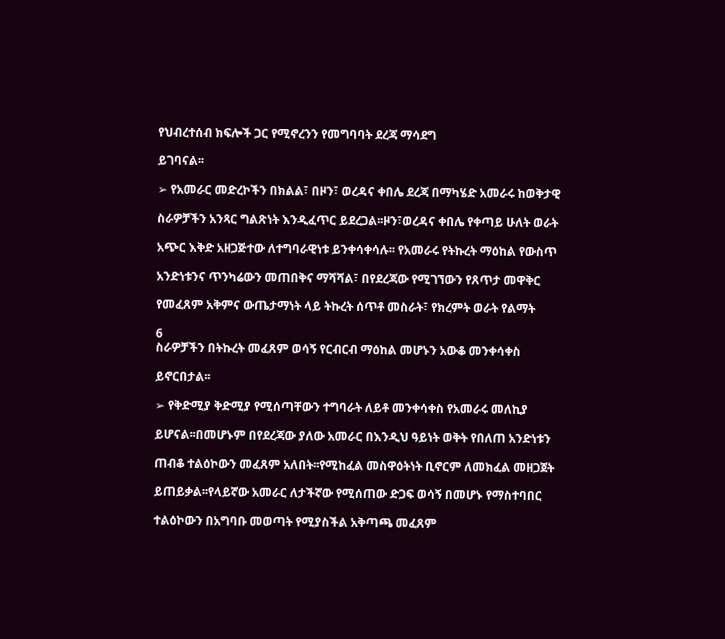የህብረተሰብ ክፍሎች ጋር የሚኖረንን የመግባባት ደረጃ ማሳደግ

ይገባናል፡፡

➢ የአመራር መድረኮችን በክልል፣ በዞን፣ ወረዳና ቀበሌ ደረጃ በማካሄድ አመራሩ ከወቅታዊ

ስራዎቻችን አንጻር ግልጽነት እንዲፈጥር ይደረጋል፡፡ዞን፣ወረዳና ቀበሌ የቀጣይ ሁለት ወራት

አጭር እቅድ አዘጋጅተው ለተግባራዊነቱ ይንቀሳቀሳሉ፡፡ የአመራሩ የትኩረት ማዕከል የውስጥ

አንድነቱንና ጥንካሬውን መጠበቅና ማሻሻል፣ በየደረጃው የሚገኘውን የጸጥታ መዋቅር

የመፈጸም አቅምና ውጤታማነት ላይ ትኩረት ሰጥቶ መስራት፣ የክረምት ወራት የልማት

6
ስራዎቻችን በትኩረት መፈጸም ወሳኝ የርብርብ ማዕከል መሆኑን አውቆ መንቀሳቀስ

ይኖርበታል፡፡

➢ የቅድሚያ ቅድሚያ የሚሰጣቸውን ተግባራት ለይቶ መንቀሳቀስ የአመራሩ መለኪያ

ይሆናል፡፡በመሆኑም በየደረጃው ያለው አመራር በእንዲህ ዓይነት ወቅት የበለጠ አንድነቱን

ጠብቆ ተልዕኮውን መፈጸም አለበት፡፡የሚከፈል መስዋዕትነት ቢኖርም ለመክፈል መዘጋጀት

ይጠይቃል፡፡የላይኛው አመራር ለታችኛው የሚሰጠው ድጋፍ ወሳኝ በመሆኑ የማስተባበር

ተልዕኮውን በአግባቡ መወጣት የሚያስችል አቅጣጫ መፈጸም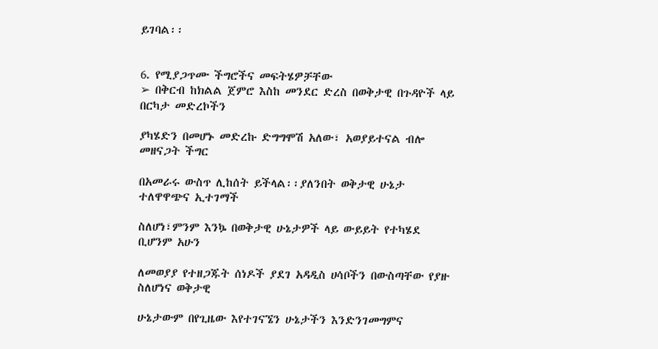ይገባል፡፡


6. የሚያጋጥሙ ችግሮችና መፍትሄዎቻቸው
➢ በቅርብ ከክልል ጀምሮ እስከ መንደር ድረስ በወቅታዊ በጉዳዮች ላይ በርካታ መድረኮችን

ያካሄድን በመሆኑ መድረኩ ድግግሞሽ አለው፣ አወያይተናል ብሎ መዘናጋት ችግር

በአመራሩ ውስጥ ሊከሰት ይችላል፡፡ያለንበት ወቅታዊ ሁኔታ ተለዋዋጭና ኢተገማች

ስለሆነ፣ምንም እንኴ በወቅታዊ ሁኔታዎች ላይ ውይይት የተካሄደ ቢሆንም አሁን

ለመወያያ የተዘጋጁት ሰነዶች ያደገ አዳዲስ ሀሳቦችን በውስጣቸው የያዙ ስለሆነና ወቅታዊ

ሁኔታውም በየጊዜው እየተገናኜን ሁኔታችን እንድንገመግምና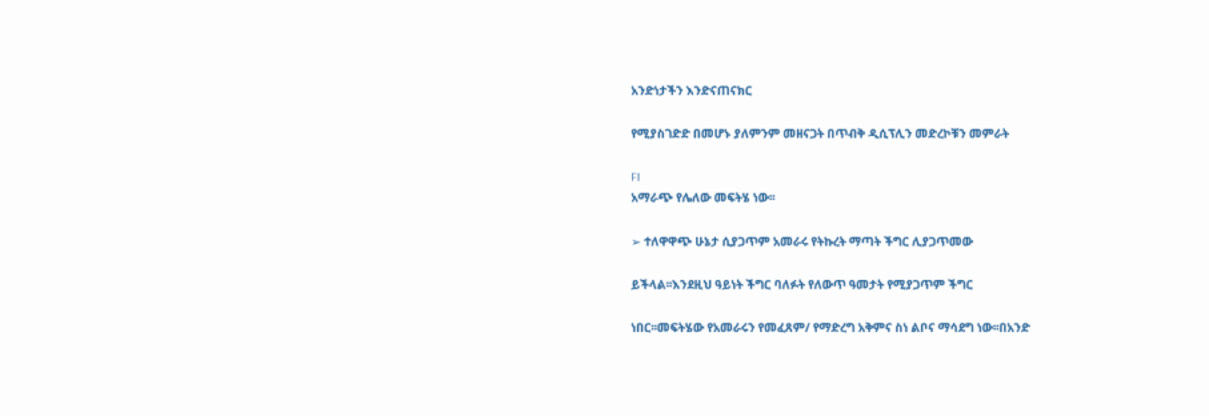አንድነታችን እንድናጠናክር

የሚያስገድድ በመሆኑ ያለምንም መዘናጋት በጥብቅ ዲሲፕሊን መድረኮቹን መምራት

FI
አማራጭ የሌለው መፍትሄ ነው፡፡

➢ ተለዋዋጭ ሁኔታ ሲያጋጥም አመራሩ የትኩረት ማጣት ችግር ሊያጋጥመው

ይችላል፡፡እንደዚህ ዓይነት ችግር ባለፉት የለውጥ ዓመታት የሚያጋጥም ችግር

ነበር፡፡መፍትሄው የአመራሩን የመፈጸም/ የማድረግ አቅምና ስነ ልቦና ማሳደግ ነው፡፡በአንድ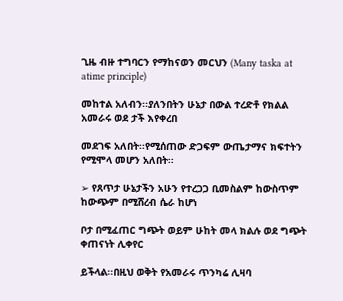ጊዜ ብዙ ተግባርን የማከናወን መርህን (Many taska at atime principle)

መከተል አለብን፡፡ያለንበትን ሁኔታ በውል ተረድቶ የክልል አመራሩ ወደ ታች እየቀረበ

መደገፍ አለበት፡፡የሚሰጠው ድጋፍም ውጤታማና ክፍተትን የሚሞላ መሆን አለበት፡፡

➢ የጸጥታ ሁኔታችን አሁን የተረጋጋ ቢመስልም ከውስጥም ከውጭም በሚሸረብ ሴራ ከሆነ

ቦታ በሚፈጠር ግጭት ወይም ሁከት መላ ክልሉ ወደ ግጭት ቀጠናነት ሊቀየር

ይችላል፡፡በዚህ ወቅት የአመራሩ ጥንካሬ ሊዛባ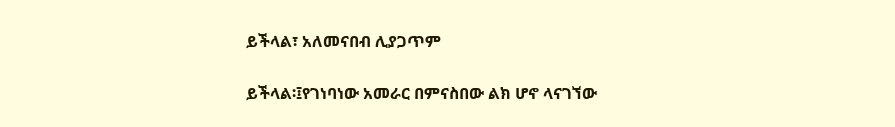ይችላል፣ አለመናበብ ሊያጋጥም

ይችላል፡፤የገነባነው አመራር በምናስበው ልክ ሆኖ ላናገኘው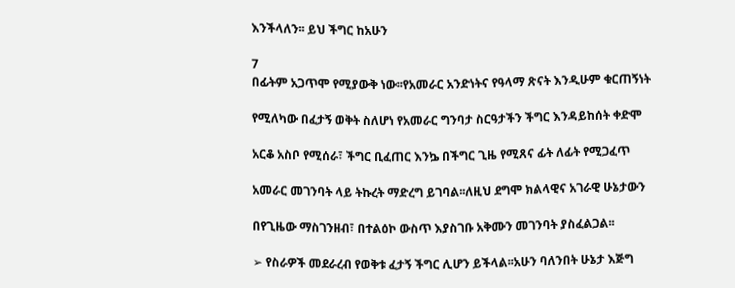እንችላለን፡፡ ይህ ችግር ከአሁን

7
በፊትም አጋጥሞ የሚያውቅ ነው፡፡የአመራር አንድነትና የዓላማ ጽናት እንዲሁም ቁርጠኝነት

የሚለካው በፈታኝ ወቅት ስለሆነ የአመራር ግንባታ ስርዓታችን ችግር እንዳይከሰት ቀድሞ

አርቆ አስቦ የሚሰራ፣ ችግር ቢፈጠር እንኴ በችግር ጊዜ የሚጸና ፊት ለፊት የሚጋፈጥ

አመራር መገንባት ላይ ትኩረት ማድረግ ይገባል፡፡ለዚህ ደግሞ ክልላዊና አገራዊ ሁኔታውን

በየጊዜው ማስገንዘብ፣ በተልዕኮ ውስጥ እያስገቡ አቅሙን መገንባት ያስፈልጋል፡፡

➢ የስራዎች መደራረብ የወቅቱ ፈታኝ ችግር ሊሆን ይችላል፡፡አሁን ባለንበት ሁኔታ እጅግ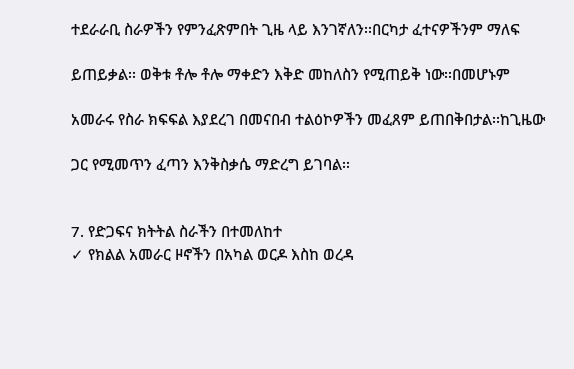ተደራራቢ ስራዎችን የምንፈጽምበት ጊዜ ላይ እንገኛለን፡፡በርካታ ፈተናዎችንም ማለፍ

ይጠይቃል፡፡ ወቅቱ ቶሎ ቶሎ ማቀድን እቅድ መከለስን የሚጠይቅ ነው፡፡በመሆኑም

አመራሩ የስራ ክፍፍል እያደረገ በመናበብ ተልዕኮዎችን መፈጸም ይጠበቅበታል፡፡ከጊዜው

ጋር የሚመጥን ፈጣን እንቅስቃሴ ማድረግ ይገባል፡፡


7. የድጋፍና ክትትል ስራችን በተመለከተ
✓ የክልል አመራር ዞኖችን በአካል ወርዶ እስከ ወረዳ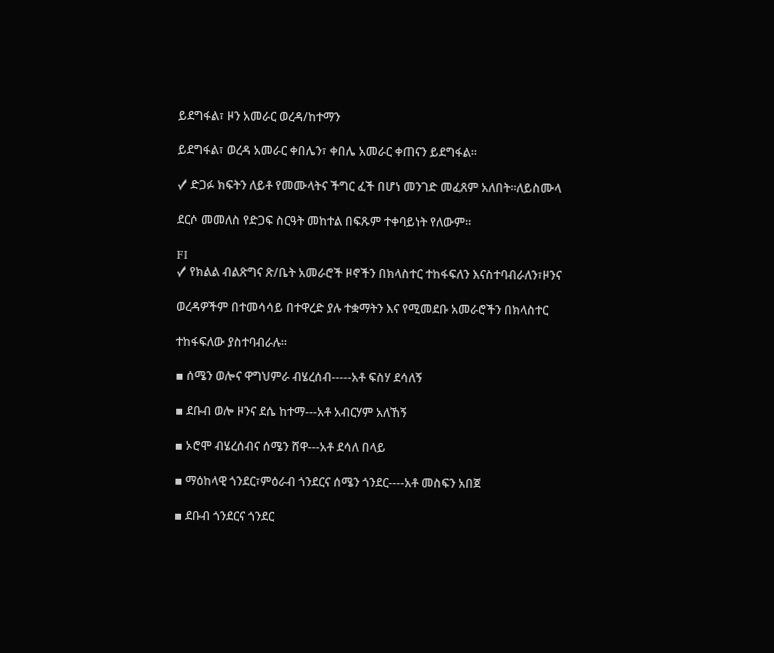ይደግፋል፣ ዞን አመራር ወረዳ/ከተማን

ይደግፋል፣ ወረዳ አመራር ቀበሌን፣ ቀበሌ አመራር ቀጠናን ይደግፋል፡፡

✓ ድጋፉ ክፍትን ለይቶ የመሙላትና ችግር ፈች በሆነ መንገድ መፈጸም አለበት፡፡ለይስሙላ

ደርሶ መመለስ የድጋፍ ስርዓት መከተል በፍጹም ተቀባይነት የለውም፡፡

FI
✓ የክልል ብልጽግና ጽ/ቤት አመራሮች ዞኖችን በክላስተር ተከፋፍለን እናስተባብራለን፣ዞንና

ወረዳዎችም በተመሳሳይ በተዋረድ ያሉ ተቋማትን እና የሚመደቡ አመራሮችን በክላስተር

ተከፋፍለው ያስተባብራሉ፡፡

▪ ሰሜን ወሎና ዋግህምራ ብሄረሰብ-----አቶ ፍስሃ ደሳለኝ

▪ ደቡብ ወሎ ዞንና ደሴ ከተማ---አቶ አብርሃም አለኸኝ

▪ ኦሮሞ ብሄረሰብና ሰሜን ሸዋ---አቶ ደሳለ በላይ

▪ ማዕከላዊ ጎንደር፣ምዕራብ ጎንደርና ሰሜን ጎንደር----አቶ መስፍን አበጀ

▪ ደቡብ ጎንደርና ጎንደር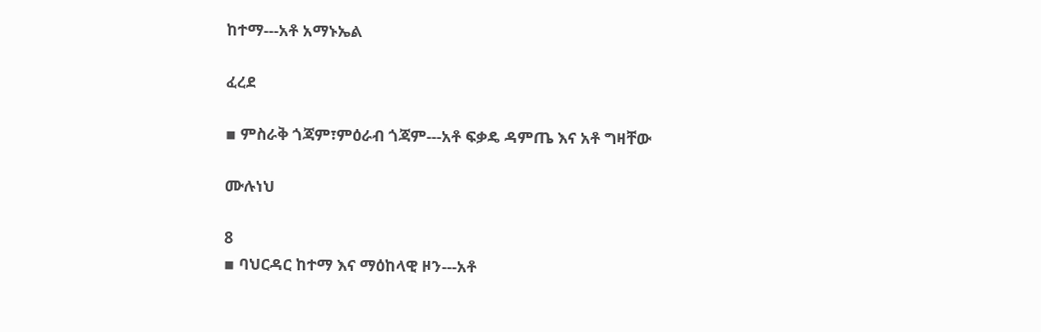ከተማ---አቶ አማኑኤል

ፈረደ

▪ ምስራቅ ጎጃም፣ምዕራብ ጎጃም---አቶ ፍቃዴ ዳምጤ እና አቶ ግዛቸው

ሙሉነህ

8
▪ ባህርዳር ከተማ እና ማዕከላዊ ዞን---አቶ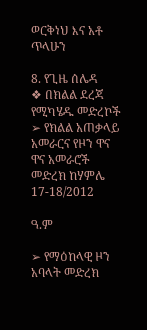ወርቅነህ እና አቶ ጥላሁን

8. የጊዜ ሰሌዳ
❖ በክልል ደረጃ የሚካሄዱ መድረኮች
➢ የክልል አጠቃላይ አመራርና የዞን ዋና ዋና አመራሮች መድረክ ከሃምሌ 17-18/2012

ዓ.ም

➢ የማዕከላዊ ዞን አባላት መድረክ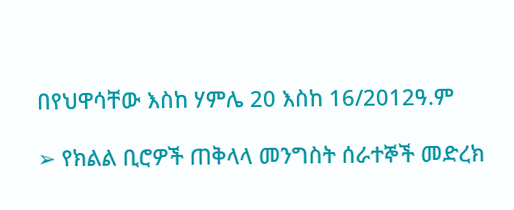በየህዋሳቸው እስከ ሃምሌ 20 እስከ 16/2012ዓ.ም

➢ የክልል ቢሮዎች ጠቅላላ መንግስት ሰራተኞች መድረክ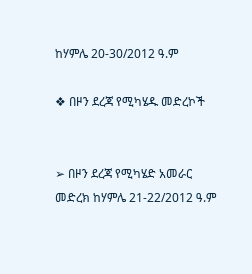ከሃምሌ 20-30/2012 ዓ.ም

❖ በዞን ደረጃ የሚካሄዱ መድረኮች


➢ በዞን ደረጃ የሚካሄድ አመራር መድረክ ከሃምሌ 21-22/2012 ዓ.ም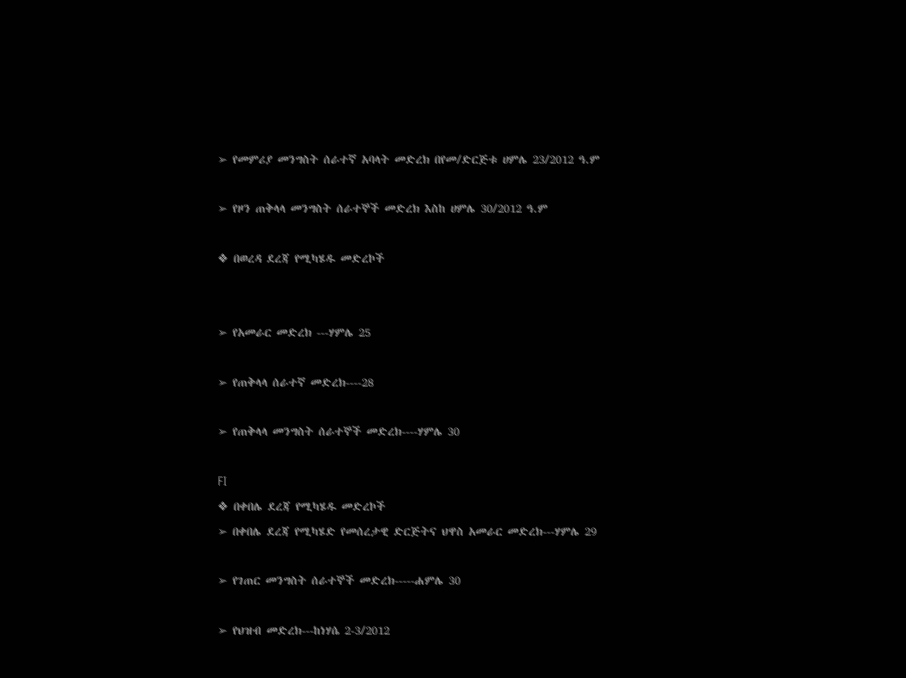➢ የመምሪያ መንግስት ሰራተኛ አባላት መድረክ በየመ/ድርጅቱ ሀምሌ 23/2012 ዓ.ም

➢ የዞን ጠቅላላ መንግስት ሰራተኞች መድረክ እስከ ሀምሌ 30/2012 ዓ.ም

❖ በወረዳ ደረጃ የሚካሄዱ መድረኮች


➢ የአመራር መድረክ ---ሃምሌ 25

➢ የጠቅላላ ሰራተኛ መድረክ----28

➢ የጠቅላላ መንግስት ሰራተኞች መድረክ----ሃምሌ 30

FI
❖ በቀበሌ ደረጃ የሚካሄዱ መድረኮች
➢ በቀበሌ ደረጃ የሚካሄድ የመሰረታዊ ድርጅትና ህዋስ አመራር መድረክ---ሃምሌ 29

➢ የገጠር መንግስት ሰራተኞች መድረክ-----ሐምሌ 30

➢ የህዝብ መድረክ---ከነሃሴ 2-3/2012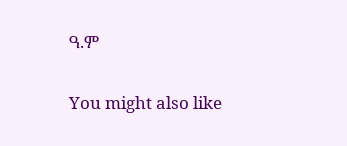ዓ.ም

You might also like